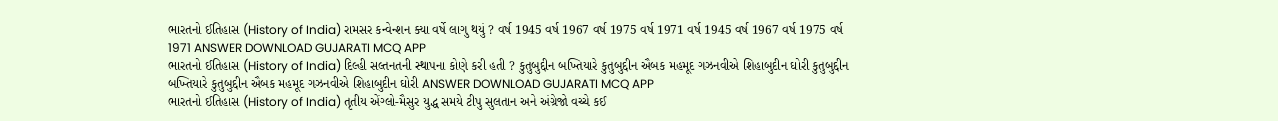ભારતનો ઈતિહાસ (History of India) રામસર કન્વેન્શન ક્યા વર્ષે લાગુ થયું ? વર્ષ 1945 વર્ષ 1967 વર્ષ 1975 વર્ષ 1971 વર્ષ 1945 વર્ષ 1967 વર્ષ 1975 વર્ષ 1971 ANSWER DOWNLOAD GUJARATI MCQ APP
ભારતનો ઈતિહાસ (History of India) દિલ્હી સલ્તનતની સ્થાપના કોણે કરી હતી ? કુતુબુદ્દીન બખ્તિયારે કુતુબુદ્દીન ઐબક મહમૂદ ગઝનવીએ શિહાબુદીન ઘોરી કુતુબુદ્દીન બખ્તિયારે કુતુબુદ્દીન ઐબક મહમૂદ ગઝનવીએ શિહાબુદીન ઘોરી ANSWER DOWNLOAD GUJARATI MCQ APP
ભારતનો ઈતિહાસ (History of India) તૃતીય એંગ્લો-મૈસુર યુદ્ધ સમયે ટીપુ સુલતાન અને અંગ્રેજો વચ્ચે કઈ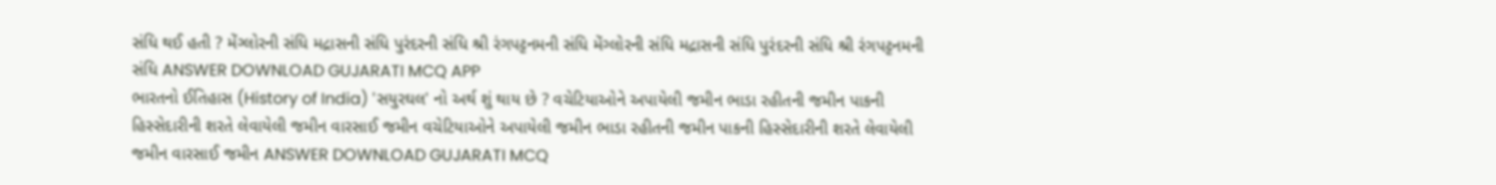સંધિ થઈ હતી ? મેંગ્લોરની સંધિ મદ્રાસની સંધિ પુરંદરની સંધિ શ્રી રંગપટ્ટનમની સંધિ મેંગ્લોરની સંધિ મદ્રાસની સંધિ પુરંદરની સંધિ શ્રી રંગપટ્ટનમની સંધિ ANSWER DOWNLOAD GUJARATI MCQ APP
ભારતનો ઈતિહાસ (History of India) 'સયુરઘલ' નો અર્થ શું થાય છે ? વચેટિયાઓને અપાયેલી જમીન ભાડા રહીતની જમીન પાકની હિસ્સેદારીની શરતે લેવાયેલી જમીન વારસાઈ જમીન વચેટિયાઓને અપાયેલી જમીન ભાડા રહીતની જમીન પાકની હિસ્સેદારીની શરતે લેવાયેલી જમીન વારસાઈ જમીન ANSWER DOWNLOAD GUJARATI MCQ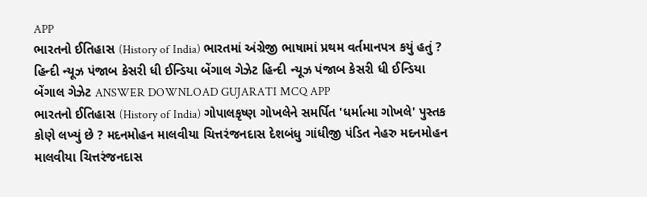APP
ભારતનો ઈતિહાસ (History of India) ભારતમાં અંગ્રેજી ભાષામાં પ્રથમ વર્તમાનપત્ર કયું હતું ? હિન્દી ન્યૂઝ પંજાબ કેસરી ધી ઈન્ડિયા બેંગાલ ગેઝેટ હિન્દી ન્યૂઝ પંજાબ કેસરી ધી ઈન્ડિયા બેંગાલ ગેઝેટ ANSWER DOWNLOAD GUJARATI MCQ APP
ભારતનો ઈતિહાસ (History of India) ગોપાલકૃષ્ણ ગોખલેને સમર્પિત 'ધર્માત્મા ગોખલે' પુસ્તક કોણે લખ્યું છે ? મદનમોહન માલવીયા ચિત્તરંજનદાસ દેશબંધુ ગાંધીજી પંડિત નેહરુ મદનમોહન માલવીયા ચિત્તરંજનદાસ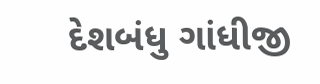દેશબંધુ ગાંધીજી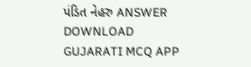પંડિત નેહરુ ANSWER DOWNLOAD GUJARATI MCQ APP